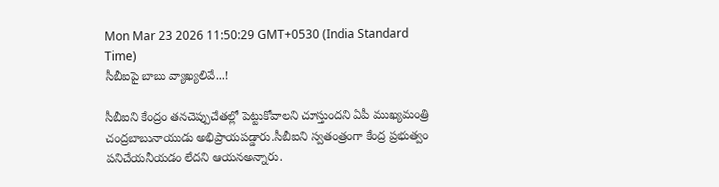Mon Mar 23 2026 11:50:29 GMT+0530 (India Standard Time)
సీబీఐపై బాబు వ్యాఖ్యలివే...!

సీబీఐని కేంద్రం తనచెప్పుచేతల్లో పెట్టుకోవాలని చూస్తుందని ఏపీ ముఖ్యమంత్రి చంద్రబాబునాయుడు అభిప్రాయపడ్డారు.సీబీఐని స్వతంత్రంగా కేంద్ర ప్రభుత్వం పనిచేయనీయడం లేదని ఆయనఅన్నారు.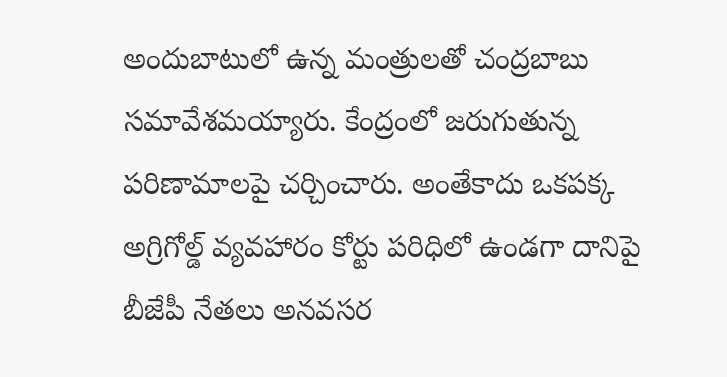అందుబాటులో ఉన్న మంత్రులతో చంద్రబాబు సమావేశమయ్యారు. కేంద్రంలో జరుగుతున్న పరిణామాలపై చర్చించారు. అంతేకాదు ఒకపక్క అగ్రిగోల్డ్ వ్యవహారం కోర్టు పరిధిలో ఉండగా దానిపై బీజేపీ నేతలు అనవసర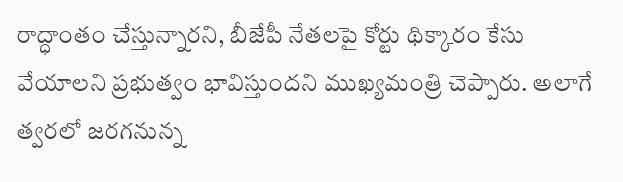రాద్ధాంతం చేస్తున్నారని, బీజేపీ నేతలపై కోర్టు థిక్కారం కేసు వేయాలని ప్రభుత్వం భావిస్తుందని ముఖ్యమంత్రి చెప్పారు. అలాగే త్వరలో జరగనున్న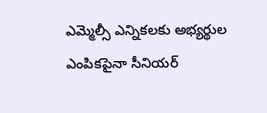ఎమ్మెల్సీ ఎన్నికలకు అభ్యర్థుల ఎంపికపైనా సీనియర్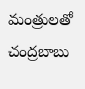మంత్రులతో చంద్రబాబు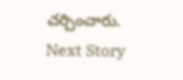చర్చించారు.
Next Story